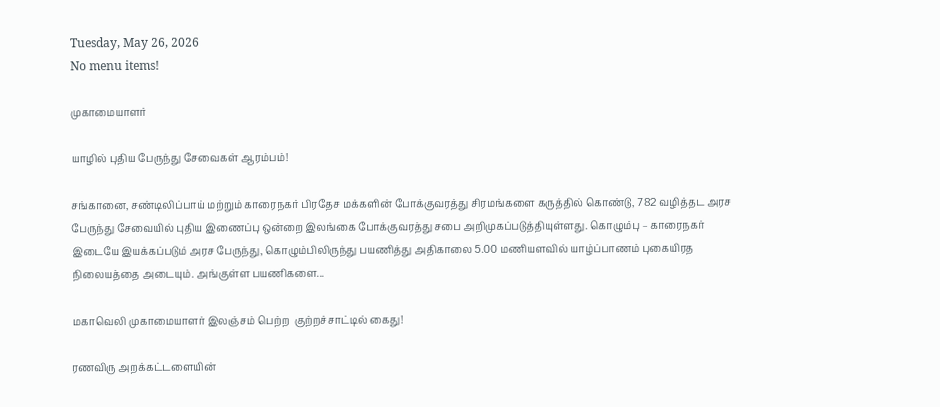Tuesday, May 26, 2026
No menu items!

முகாமையாளர்

யாழில் புதிய பேருந்து சேவைகள் ஆரம்பம்!

சங்கானை, சண்டிலிப்பாய் மற்றும் காரைநகர் பிரதேச மக்களின் போக்குவரத்து சிரமங்களை கருத்தில் கொண்டு, 782 வழித்தட அரச பேருந்து சேவையில் புதிய இணைப்பு ஒன்றை இலங்கை போக்குவரத்து சபை அறிமுகப்படுத்தியுள்ளது. கொழும்பு – காரைநகர் இடையே இயக்கப்படும் அரச பேருந்து, கொழும்பிலிருந்து பயணித்து அதிகாலை 5.00 மணியளவில் யாழ்ப்பாணம் புகையிரத நிலையத்தை அடையும். அங்குள்ள பயணிகளை...

மகாவெலி முகாமையாளர் இலஞ்சம் பெற்ற  குற்றச்சாட்டில் கைது!

ரணவிரு அறக்கட்டளையின்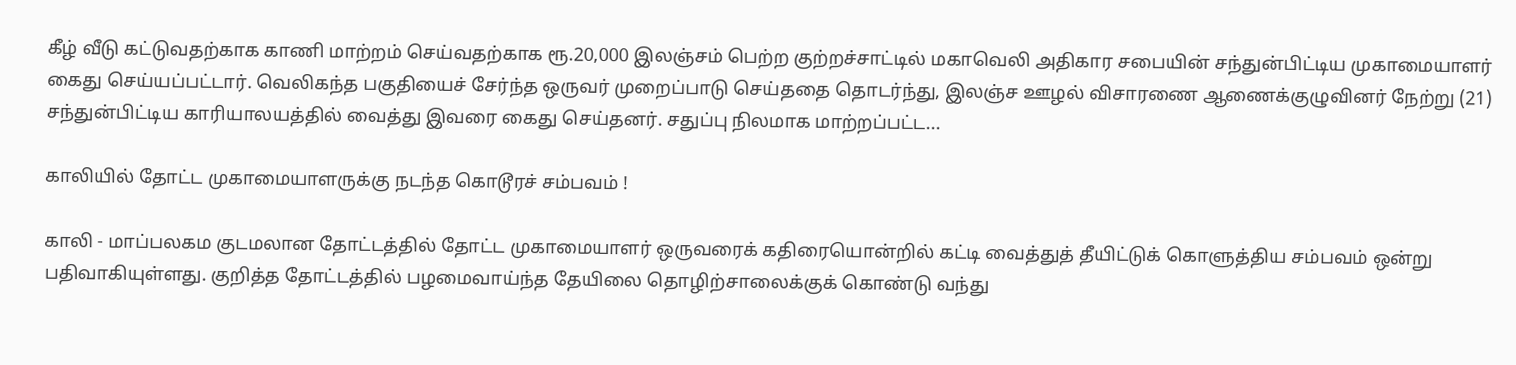கீழ் வீடு கட்டுவதற்காக காணி மாற்றம் செய்வதற்காக ரூ.20,000 இலஞ்சம் பெற்ற குற்றச்சாட்டில் மகாவெலி அதிகார சபையின் சந்துன்பிட்டிய முகாமையாளர் கைது செய்யப்பட்டார். வெலிகந்த பகுதியைச் சேர்ந்த ஒருவர் முறைப்பாடு செய்ததை தொடர்ந்து, இலஞ்ச ஊழல் விசாரணை ஆணைக்குழுவினர் நேற்று (21) சந்துன்பிட்டிய காரியாலயத்தில் வைத்து இவரை கைது செய்தனர். சதுப்பு நிலமாக மாற்றப்பட்ட...

காலியில் தோட்ட முகாமையாளருக்கு நடந்த கொடூரச் சம்பவம் !

காலி - மாப்பலகம குடமலான தோட்டத்தில் தோட்ட முகாமையாளர் ஒருவரைக் கதிரையொன்றில் கட்டி வைத்துத் தீயிட்டுக் கொளுத்திய சம்பவம் ஒன்று பதிவாகியுள்ளது. குறித்த தோட்டத்தில் பழமைவாய்ந்த தேயிலை தொழிற்சாலைக்குக் கொண்டு வந்து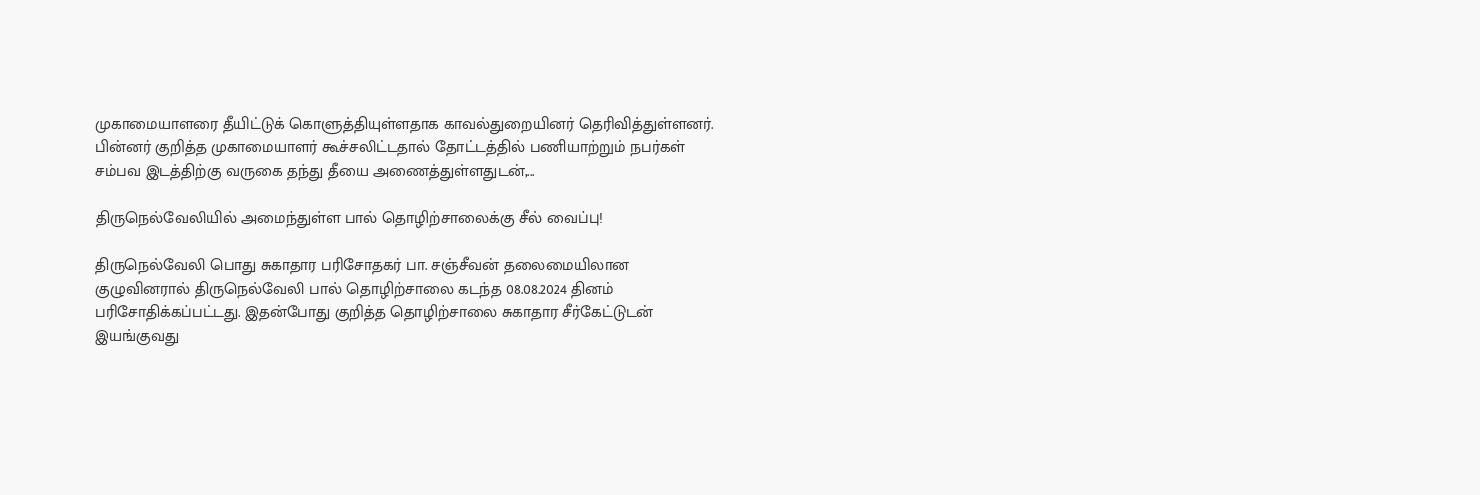முகாமையாளரை தீயிட்டுக் கொளுத்தியுள்ளதாக காவல்துறையினர் தெரிவித்துள்ளனர். பின்னர் குறித்த முகாமையாளர் கூச்சலிட்டதால் தோட்டத்தில் பணியாற்றும் நபர்கள் சம்பவ இடத்திற்கு வருகை தந்து தீயை அணைத்துள்ளதுடன்,...

திருநெல்வேலியில் அமைந்துள்ள பால் தொழிற்சாலைக்கு சீல் வைப்பு!

திருநெல்வேலி பொது சுகாதார பரிசோதகர் பா. சஞ்சீவன் தலைமையிலான குழுவினரால் திருநெல்வேலி பால் தொழிற்சாலை கடந்த 08.08.2024 தினம் பரிசோதிக்கப்பட்டது. இதன்போது குறித்த தொழிற்சாலை சுகாதார சீர்கேட்டுடன் இயங்குவது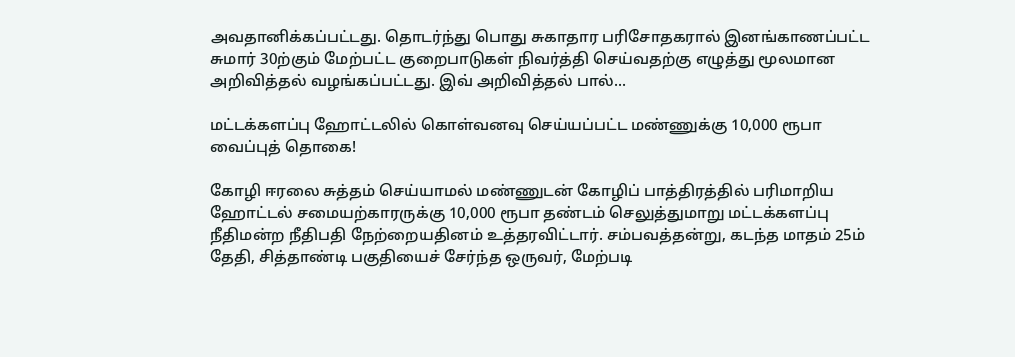அவதானிக்கப்பட்டது. தொடர்ந்து பொது சுகாதார பரிசோதகரால் இனங்காணப்பட்ட சுமார் 30ற்கும் மேற்பட்ட குறைபாடுகள் நிவர்த்தி செய்வதற்கு எழுத்து மூலமான அறிவித்தல் வழங்கப்பட்டது. இவ் அறிவித்தல் பால்...

மட்டக்களப்பு ஹோட்டலில் கொள்வனவு செய்யப்பட்ட மண்ணுக்கு 10,000 ரூபா வைப்புத் தொகை!

கோழி ஈரலை சுத்தம் செய்யாமல் மண்ணுடன் கோழிப் பாத்திரத்தில் பரிமாறிய ஹோட்டல் சமையற்காரருக்கு 10,000 ரூபா தண்டம் செலுத்துமாறு மட்டக்களப்பு நீதிமன்ற நீதிபதி நேற்றையதினம் உத்தரவிட்டார். சம்பவத்தன்று, கடந்த மாதம் 25ம் தேதி, சித்தாண்டி பகுதியைச் சேர்ந்த ஒருவர், மேற்படி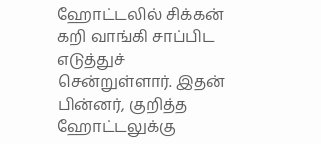ஹோட்டலில் சிக்கன் கறி வாங்கி சாப்பிட எடுத்துச் சென்றுள்ளார். இதன் பின்னர், குறித்த ஹோட்டலுக்கு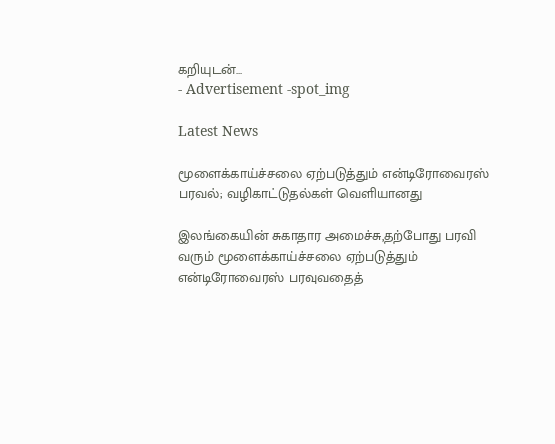கறியுடன்...
- Advertisement -spot_img

Latest News

மூளைக்காய்ச்சலை ஏற்படுத்தும் என்டிரோவைரஸ் பரவல்; வழிகாட்டுதல்கள் வெளியானது

இலங்கையின் சுகாதார அமைச்சு,தற்போது பரவி வரும் மூளைக்காய்ச்சலை ஏற்படுத்தும் என்டிரோவைரஸ் பரவுவதைத்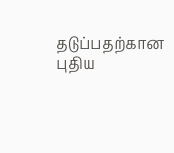தடுப்பதற்கான புதிய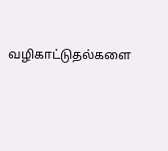வழிகாட்டுதல்களை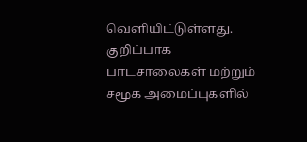வெளியிட்டுள்ளது. குறிப்பாக பாடசாலைகள் மற்றும் சமூக அமைப்புகளில்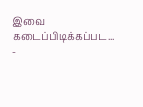இவை கடைப்பிடிக்கப்பட...
-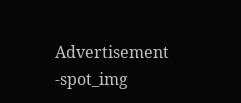Advertisement -spot_img